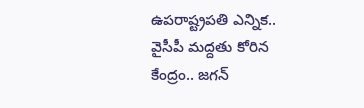ఉపరాష్ట్రపతి ఎన్నిక.. వైసీపీ మద్దతు కోరిన కేంద్రం.. జగన్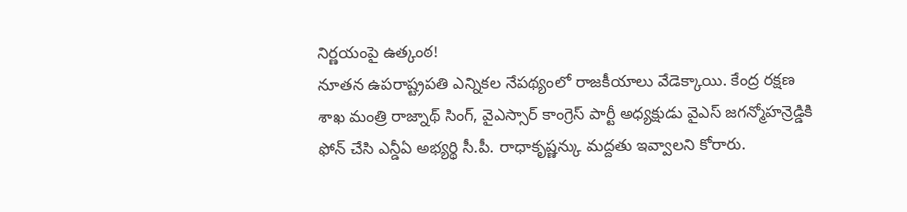నిర్ణయంపై ఉత్కంఠ!
నూతన ఉపరాష్ట్రపతి ఎన్నికల నేపథ్యంలో రాజకీయాలు వేడెక్కాయి. కేంద్ర రక్షణ శాఖ మంత్రి రాజ్నాథ్ సింగ్, వైఎస్సార్ కాంగ్రెస్ పార్టీ అధ్యక్షుడు వైఎస్ జగన్మోహన్రెడ్డికి ఫోన్ చేసి ఎన్డీఏ అభ్యర్థి సీ.పీ. రాధాకృష్ణన్కు మద్దతు ఇవ్వాలని కోరారు.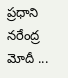ప్రధాని నరేంద్ర మోదీ ...